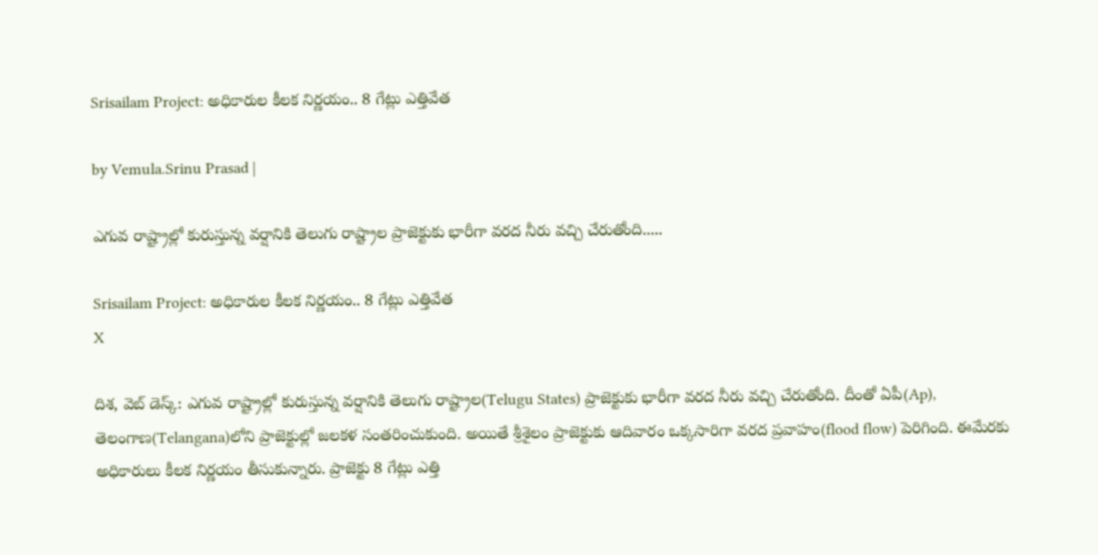Srisailam Project: అధికారుల కీలక నిర్ణయం.. 8 గేట్లు ఎత్తివేత

by Vemula.Srinu Prasad |

ఎగువ రాష్ట్రాల్లో కురుస్తున్న వర్షానికి తెలుగు రాష్ట్రాల ప్రాజెక్టుకు భారీగా వరద నీరు వచ్చి చేరుతోంది.....

Srisailam Project: అధికారుల కీలక నిర్ణయం.. 8 గేట్లు ఎత్తివేత
X

దిశ, వెబ్ డెస్క్: ఎగువ రాష్ట్రాల్లో కురుస్తున్న వర్షానికి తెలుగు రాష్ట్రాల(Telugu States) ప్రాజెక్టుకు భారీగా వరద నీరు వచ్చి చేరుతోంది. దీంతో ఏపీ(Ap), తెలంగాణ(Telangana)లోని ప్రాజెక్టుల్లో జలకళ సంతరించుకుంది. అయితే శ్రీశైలం ప్రాజెక్టుకు ఆదివారం ఒక్కసారిగా వరద ప్రవాహం(flood flow) పెరిగింది. ఈమేరకు అధికారులు కీలక నిర్ణయం తీసుకున్నారు. ప్రాజెక్టు 8 గేట్లు ఎత్తి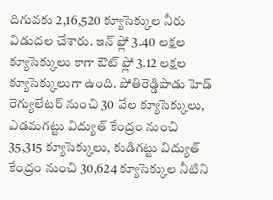దిగువకు 2,16,520 క్యూసెక్కుల నీరు విడుదల చేశారు. ఇన్ ఫ్లో 3.40 లక్షల క్యూసెక్కులు కాగా ఔట్ ఫ్లో 3.12 లక్షల క్యూసెక్కులుగా ఉంది. పోతిరెడ్డిపాడు హెడ్ రెగ్యులేటర్ నుంచి 30 వేల క్యూసెక్కులు, ఎడమగట్టు విద్యుత్ కేంద్రం నుంచి 35,315 క్యూసెక్కులు, కుడిగట్టు విద్యుత్ కేంద్రం నుంచి 30,624 క్యూసెక్కుల నీటిని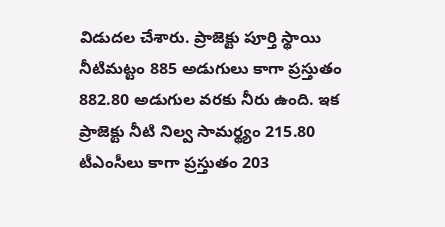విడుదల చేశారు. ప్రాజెక్టు పూర్తి స్థాయి నీటిమట్టం 885 అడుగులు కాగా ప్రస్తుతం 882.80 అడుగుల వరకు నీరు ఉంది. ఇక ప్రాజెక్టు నీటి నిల్వ సామర్థ్యం 215.80 టీఎంసీలు కాగా ప్రస్తుతం 203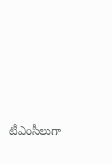టీఎంసీలుగా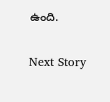ఉంది.

Next Story